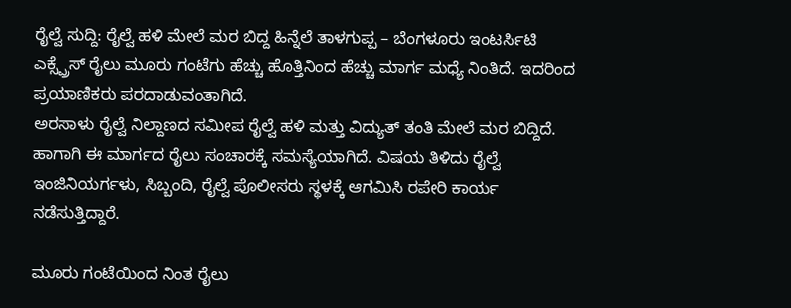ರೈಲ್ವೆ ಸುದ್ದಿ: ರೈಲ್ವೆ ಹಳಿ ಮೇಲೆ ಮರ ಬಿದ್ದ ಹಿನ್ನೆಲೆ ತಾಳಗುಪ್ಪ – ಬೆಂಗಳೂರು ಇಂಟರ್ಸಿಟಿ ಎಕ್ಸ್ಪ್ರೆಸ್ ರೈಲು ಮೂರು ಗಂಟೆಗು ಹೆಚ್ಚು ಹೊತ್ತಿನಿಂದ ಹೆಚ್ಚು ಮಾರ್ಗ ಮಧ್ಯೆ ನಿಂತಿದೆ. ಇದರಿಂದ ಪ್ರಯಾಣಿಕರು ಪರದಾಡುವಂತಾಗಿದೆ.
ಅರಸಾಳು ರೈಲ್ವೆ ನಿಲ್ದಾಣದ ಸಮೀಪ ರೈಲ್ವೆ ಹಳಿ ಮತ್ತು ವಿದ್ಯುತ್ ತಂತಿ ಮೇಲೆ ಮರ ಬಿದ್ದಿದೆ. ಹಾಗಾಗಿ ಈ ಮಾರ್ಗದ ರೈಲು ಸಂಚಾರಕ್ಕೆ ಸಮಸ್ಯೆಯಾಗಿದೆ. ವಿಷಯ ತಿಳಿದು ರೈಲ್ವೆ ಇಂಜಿನಿಯರ್ಗಳು, ಸಿಬ್ಬಂದಿ, ರೈಲ್ವೆ ಪೊಲೀಸರು ಸ್ಥಳಕ್ಕೆ ಆಗಮಿಸಿ ರಪೇರಿ ಕಾರ್ಯ ನಡೆಸುತ್ತಿದ್ದಾರೆ.

ಮೂರು ಗಂಟೆಯಿಂದ ನಿಂತ ರೈಲು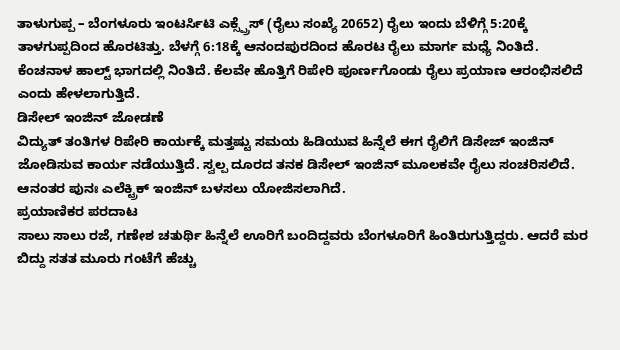ತಾಳುಗುಪ್ಪ – ಬೆಂಗಳೂರು ಇಂಟರ್ಸಿಟಿ ಎಕ್ಸ್ಪ್ರೆಸ್ (ರೈಲು ಸಂಖ್ಯೆ 20652) ರೈಲು ಇಂದು ಬೆಳಿಗ್ಗೆ 5:20ಕ್ಕೆ ತಾಳಗುಪ್ಪದಿಂದ ಹೊರಟಿತ್ತು. ಬೆಳಗ್ಗೆ 6:18ಕ್ಕೆ ಆನಂದಪುರದಿಂದ ಹೊರಟ ರೈಲು ಮಾರ್ಗ ಮಧ್ಯೆ ನಿಂತಿದೆ. ಕೆಂಚನಾಳ ಹಾಲ್ಟ್ ಭಾಗದಲ್ಲಿ ನಿಂತಿದೆ. ಕೆಲವೇ ಹೊತ್ತಿಗೆ ರಿಪೇರಿ ಪೂರ್ಣಗೊಂಡು ರೈಲು ಪ್ರಯಾಣ ಆರಂಭಿಸಲಿದೆ ಎಂದು ಹೇಳಲಾಗುತ್ತಿದೆ.
ಡಿಸೇಲ್ ಇಂಜಿನ್ ಜೋಡಣೆ
ವಿದ್ಯುತ್ ತಂತಿಗಳ ರಿಪೇರಿ ಕಾರ್ಯಕ್ಕೆ ಮತ್ತಷ್ಟು ಸಮಯ ಹಿಡಿಯುವ ಹಿನ್ನೆಲೆ ಈಗ ರೈಲಿಗೆ ಡಿಸೇಜ್ ಇಂಜಿನ್ ಜೋಡಿಸುವ ಕಾರ್ಯ ನಡೆಯುತ್ತಿದೆ. ಸ್ವಲ್ಪ ದೂರದ ತನಕ ಡಿಸೇಲ್ ಇಂಜಿನ್ ಮೂಲಕವೇ ರೈಲು ಸಂಚರಿಸಲಿದೆ. ಆನಂತರ ಪುನಃ ಎಲೆಕ್ಟ್ರಿಕ್ ಇಂಜಿನ್ ಬಳಸಲು ಯೋಜಿಸಲಾಗಿದೆ.
ಪ್ರಯಾಣಿಕರ ಪರದಾಟ
ಸಾಲು ಸಾಲು ರಜೆ, ಗಣೇಶ ಚತುರ್ಥಿ ಹಿನ್ನೆಲೆ ಊರಿಗೆ ಬಂದಿದ್ದವರು ಬೆಂಗಳೂರಿಗೆ ಹಿಂತಿರುಗುತ್ತಿದ್ದರು. ಆದರೆ ಮರ ಬಿದ್ದು ಸತತ ಮೂರು ಗಂಟೆಗೆ ಹೆಚ್ಚು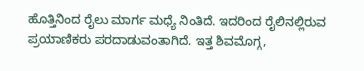ಹೊತ್ತಿನಿಂದ ರೈಲು ಮಾರ್ಗ ಮಧ್ಯೆ ನಿಂತಿದೆ. ಇದರಿಂದ ರೈಲಿನಲ್ಲಿರುವ ಪ್ರಯಾಣಿಕರು ಪರದಾಡುವಂತಾಗಿದೆ. ಇತ್ತ ಶಿವಮೊಗ್ಗ,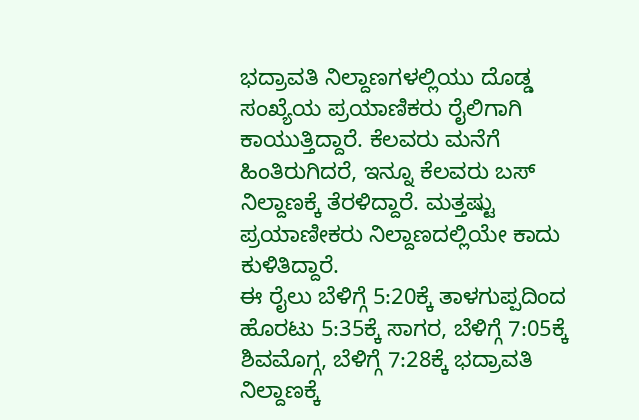ಭದ್ರಾವತಿ ನಿಲ್ದಾಣಗಳಲ್ಲಿಯು ದೊಡ್ಡ ಸಂಖ್ಯೆಯ ಪ್ರಯಾಣಿಕರು ರೈಲಿಗಾಗಿ ಕಾಯುತ್ತಿದ್ದಾರೆ. ಕೆಲವರು ಮನೆಗೆ ಹಿಂತಿರುಗಿದರೆ, ಇನ್ನೂ ಕೆಲವರು ಬಸ್ ನಿಲ್ದಾಣಕ್ಕೆ ತೆರಳಿದ್ದಾರೆ. ಮತ್ತಷ್ಟು ಪ್ರಯಾಣೀಕರು ನಿಲ್ದಾಣದಲ್ಲಿಯೇ ಕಾದು ಕುಳಿತಿದ್ದಾರೆ.
ಈ ರೈಲು ಬೆಳಿಗ್ಗೆ 5:20ಕ್ಕೆ ತಾಳಗುಪ್ಪದಿಂದ ಹೊರಟು 5:35ಕ್ಕೆ ಸಾಗರ, ಬೆಳಿಗ್ಗೆ 7:05ಕ್ಕೆ ಶಿವಮೊಗ್ಗ, ಬೆಳಿಗ್ಗೆ 7:28ಕ್ಕೆ ಭದ್ರಾವತಿ ನಿಲ್ದಾಣಕ್ಕೆ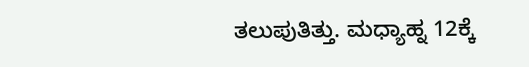ತಲುಪುತಿತ್ತು. ಮಧ್ಯಾಹ್ನ 12ಕ್ಕೆ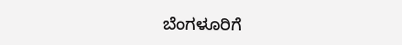ಬೆಂಗಳೂರಿಗೆ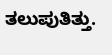ತಲುಪುತಿತ್ತು.